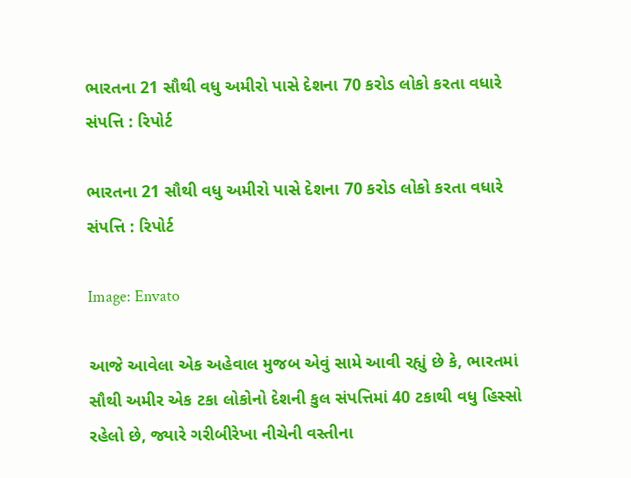ભારતના 21 સૌથી વધુ અમીરો પાસે દેશના 70 કરોડ લોકો કરતા વધારે સંપત્તિ : રિપોર્ટ

ભારતના 21 સૌથી વધુ અમીરો પાસે દેશના 70 કરોડ લોકો કરતા વધારે સંપત્તિ : રિપોર્ટ

Image: Envato

આજે આવેલા એક અહેવાલ મુજબ એવું સામે આવી રહ્યું છે કે, ભારતમાં સૌથી અમીર એક ટકા લોકોનો દેશની કુલ સંપત્તિમાં 40 ટકાથી વધુ હિસ્સો રહેલો છે, જ્યારે ગરીબીરેખા નીચેની વસ્તીના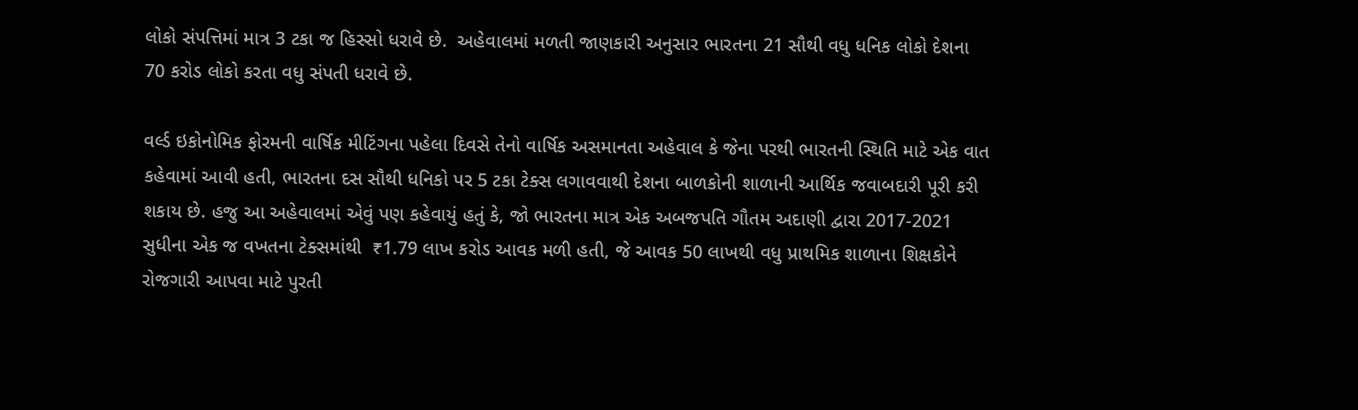લોકો સંપત્તિમાં માત્ર 3 ટકા જ હિસ્સો ધરાવે છે.  અહેવાલમાં મળતી જાણકારી અનુસાર ભારતના 21 સૌથી વધુ ધનિક લોકો દેશના 70 કરોડ લોકો કરતા વધુ સંપતી ધરાવે છે.

વર્લ્ડ ઇકોનોમિક ફોરમની વાર્ષિક મીટિંગના પહેલા દિવસે તેનો વાર્ષિક અસમાનતા અહેવાલ કે જેના પરથી ભારતની સ્થિતિ માટે એક વાત કહેવામાં આવી હતી, ભારતના દસ સૌથી ધનિકો પર 5 ટકા ટેક્સ લગાવવાથી દેશના બાળકોની શાળાની આર્થિક જવાબદારી પૂરી કરી શકાય છે. હજુ આ અહેવાલમાં એવું પણ કહેવાયું હતું કે, જો ભારતના માત્ર એક અબજપતિ ગૌતમ અદાણી દ્વારા 2017-2021 સુધીના એક જ વખતના ટેક્સમાંથી  ₹1.79 લાખ કરોડ આવક મળી હતી, જે આવક 50 લાખથી વધુ પ્રાથમિક શાળાના શિક્ષકોને રોજગારી આપવા માટે પુરતી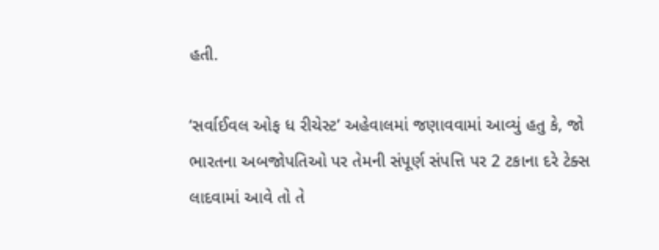હતી.

‘સર્વાઈવલ ઓફ ધ રીચેસ્ટ’ અહેવાલમાં જણાવવામાં આવ્યું હતુ કે, જો ભારતના અબજોપતિઓ પર તેમની સંપૂર્ણ સંપત્તિ પર 2 ટકાના દરે ટેક્સ લાદવામાં આવે તો તે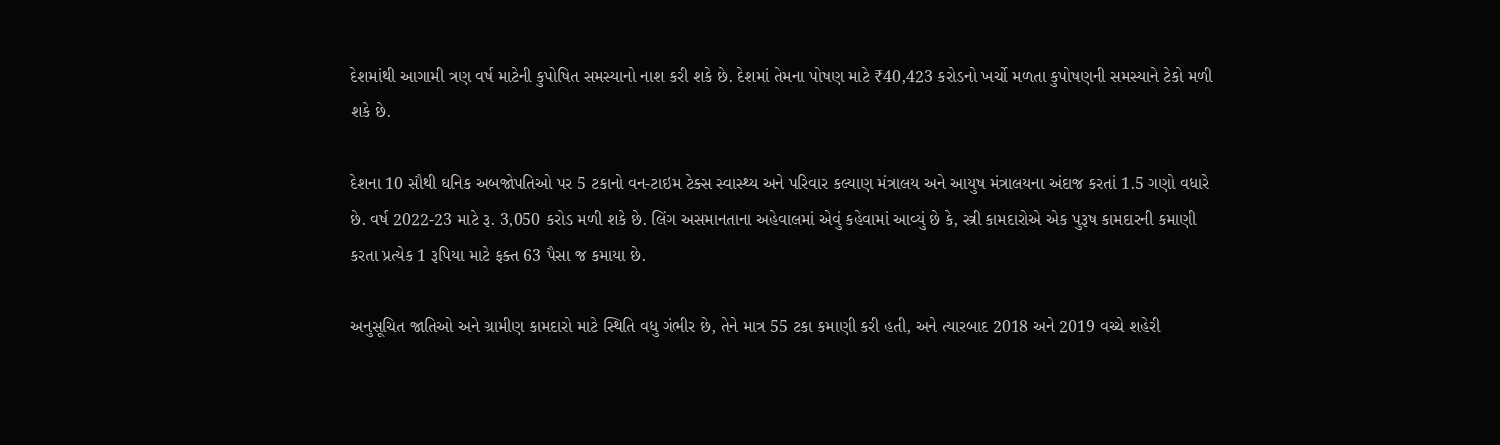દેશમાંથી આગામી ત્રણ વર્ષ માટેની કુપોષિત સમસ્યાનો નાશ કરી શકે છે. દેશમાં તેમના પોષણ માટે ₹40,423 કરોડનો ખર્ચો મળતા કુપોષણની સમસ્યાને ટેકો મળી શકે છે.

દેશના 10 સૌથી ઘનિક અબજોપતિઓ પર 5 ટકાનો વન-ટાઇમ ટેક્સ સ્વાસ્થ્ય અને પરિવાર કલ્યાણ મંત્રાલય અને આયુષ મંત્રાલયના અંદાજ કરતાં 1.5 ગણો વધારે છે. વર્ષ 2022-23 માટે રૂ. 3,050 કરોડ મળી શકે છે. લિંગ અસમાનતાના અહેવાલમાં એવું કહેવામાં આવ્યું છે કે, સ્ત્રી કામદારોએ એક પુરૂષ કામદારની કમાણી કરતા પ્રત્યેક 1 રૂપિયા માટે ફક્ત 63 પૈસા જ કમાયા છે.

અનુસૂચિત જાતિઓ અને ગ્રામીણ કામદારો માટે સ્થિતિ વધુ ગંભીર છે, તેને માત્ર 55 ટકા કમાણી કરી હતી, અને ત્યારબાદ 2018 અને 2019 વચ્ચે શહેરી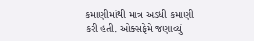કમાણીમાંથી માત્ર અડધી કમાણી કરી હતી. ઓક્સફેમે જણાવ્યું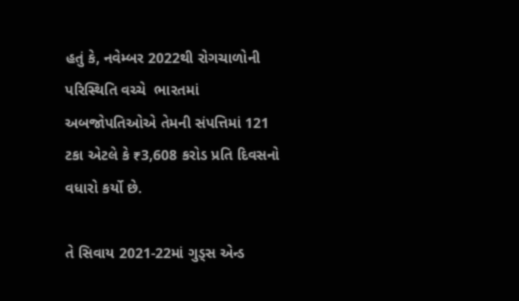હતું કે, નવેમ્બર 2022થી રોગચાળોની પરિસ્થિતિ વચ્ચે  ભારતમાં અબજોપતિઓએ તેમની સંપત્તિમાં 121 ટકા એટલે કે ₹3,608 કરોડ પ્રતિ દિવસનો વધારો કર્યો છે.

તે સિવાય 2021-22માં ગુડ્સ એન્ડ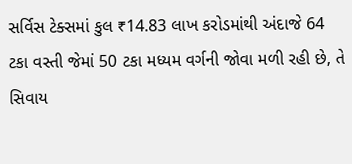સર્વિસ ટેક્સમાં કુલ ₹14.83 લાખ કરોડમાંથી અંદાજે 64 ટકા વસ્તી જેમાં 50 ટકા મધ્યમ વર્ગની જોવા મળી રહી છે, તે સિવાય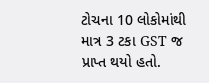ટોચના 10 લોકોમાંથી માત્ર 3 ટકા GST જ પ્રાપ્ત થયો હતો.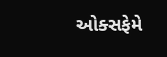ઓક્સફેમે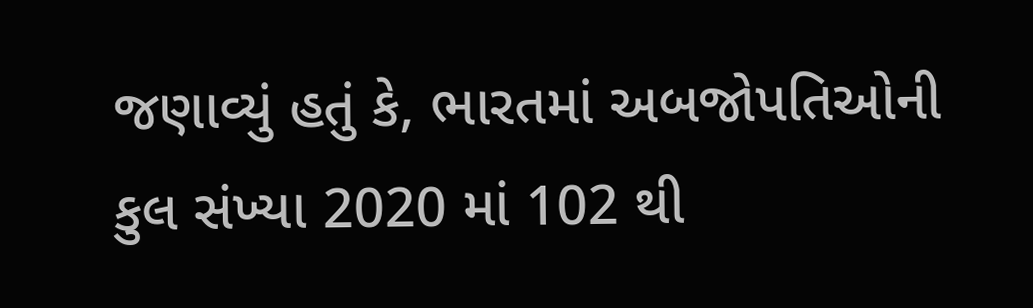જણાવ્યું હતું કે, ભારતમાં અબજોપતિઓની કુલ સંખ્યા 2020 માં 102 થી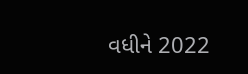વધીને 2022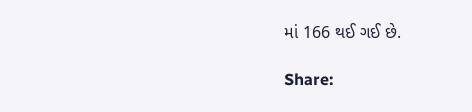માં 166 થઈ ગઈ છે.

Share: